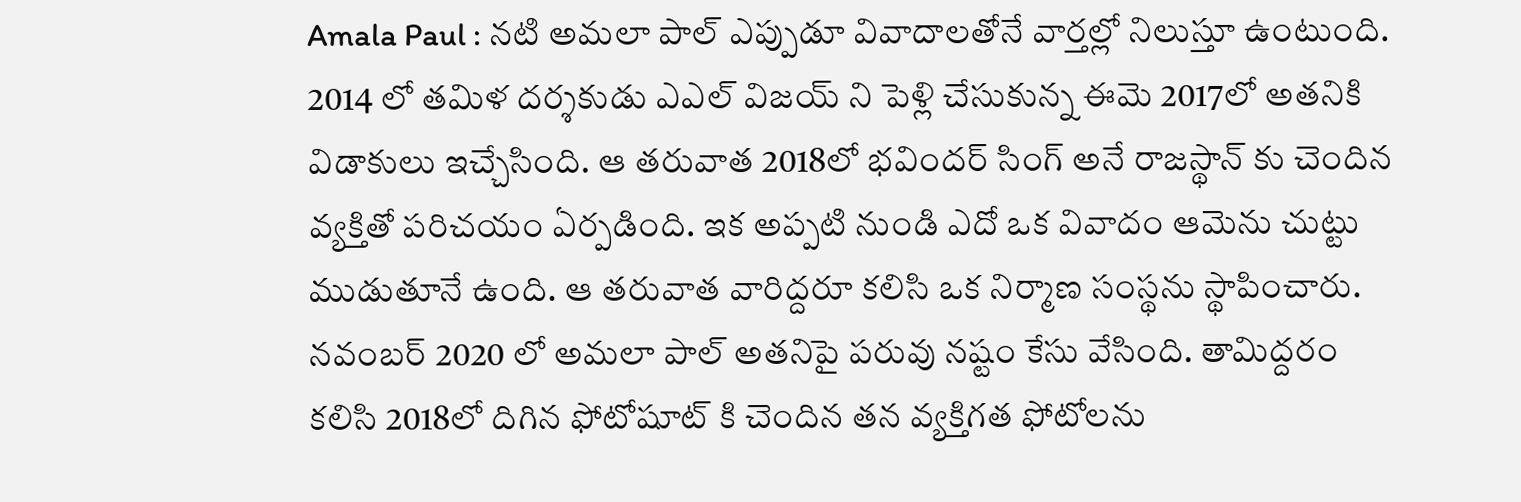Amala Paul : నటి అమలా పాల్ ఎప్పుడూ వివాదాలతోనే వార్తల్లో నిలుస్తూ ఉంటుంది. 2014 లో తమిళ దర్శకుడు ఎఎల్ విజయ్ ని పెళ్లి చేసుకున్న ఈమె 2017లో అతనికి విడాకులు ఇచ్చేసింది. ఆ తరువాత 2018లో భవిందర్ సింగ్ అనే రాజస్థాన్ కు చెందిన వ్యక్తితో పరిచయం ఏర్పడింది. ఇక అప్పటి నుండి ఎదో ఒక వివాదం ఆమెను చుట్టు ముడుతూనే ఉంది. ఆ తరువాత వారిద్దరూ కలిసి ఒక నిర్మాణ సంస్థను స్థాపించారు.
నవంబర్ 2020 లో అమలా పాల్ అతనిపై పరువు నష్టం కేసు వేసింది. తామిద్దరం కలిసి 2018లో దిగిన ఫోటోషూట్ కి చెందిన తన వ్యక్తిగత ఫోటోలను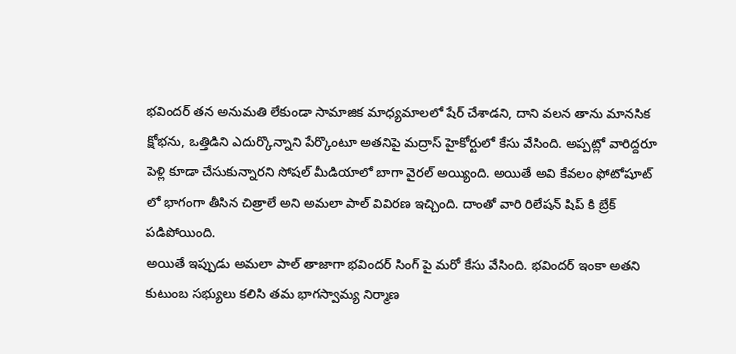భవిందర్ తన అనుమతి లేకుండా సామాజిక మాధ్యమాలలో షేర్ చేశాడని, దాని వలన తాను మానసిక క్షోభను, ఒత్తిడిని ఎదుర్కొన్నాని పేర్కొంటూ అతనిపై మద్రాస్ హైకోర్టులో కేసు వేసింది. అప్పట్లో వారిద్దరూ పెళ్లి కూడా చేసుకున్నారని సోషల్ మీడియాలో బాగా వైరల్ అయ్యింది. అయితే అవి కేవలం ఫోటోషూట్ లో భాగంగా తీసిన చిత్రాలే అని అమలా పాల్ వివిరణ ఇచ్చింది. దాంతో వారి రిలేషన్ షిప్ కి బ్రేక్ పడిపోయింది.
అయితే ఇప్పుడు అమలా పాల్ తాజాగా భవిందర్ సింగ్ పై మరో కేసు వేసింది. భవిందర్ ఇంకా అతని కుటుంబ సభ్యులు కలిసి తమ భాగస్వామ్య నిర్మాణ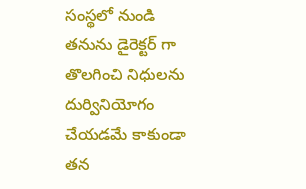సంస్థలో నుండి తనును డైరెక్టర్ గా తొలగించి నిధులను దుర్వినియోగం చేయడమే కాకుండా తన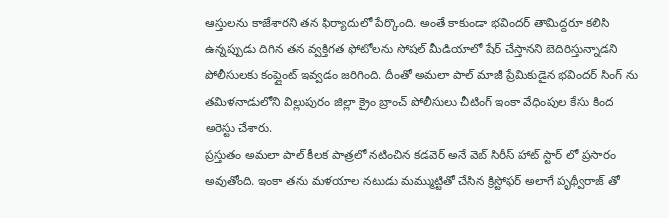ఆస్తులను కాజేశారని తన ఫిర్యాదులో పేర్కొంది. అంతే కాకుండా భవిందర్ తామిద్దరూ కలిసి ఉన్నప్పుడు దిగిన తన వ్వక్తిగత ఫోటోలను సోషల్ మీడియాలో షేర్ చేస్తానని బెదిరిస్తున్నాడని పోలీసులకు కంప్లైంట్ ఇవ్వడం జరిగింది. దీంతో అమలా పాల్ మాజీ ప్రేమికుడైన భవిందర్ సింగ్ ను తమిళనాడులోని విల్లుపురం జిల్లా క్రైం బ్రాంచ్ పోలీసులు చీటింగ్ ఇంకా వేధింపుల కేసు కింద అరెస్టు చేశారు.
ప్రస్తుతం అమలా పాల్ కీలక పాత్రలో నటించిన కడవెర్ అనే వెబ్ సిరీస్ హాట్ స్టార్ లో ప్రసారం అవుతోంది. ఇంకా తను మళయాల నటుడు మమ్ముట్టితో చేసిన క్రిస్టోఫర్ అలాగే పృథ్వీరాజ్ తో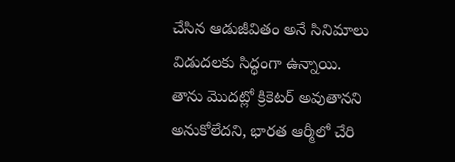చేసిన ఆడుజీవితం అనే సినిమాలు విడుదలకు సిద్ధంగా ఉన్నాయి.
తాను మొదట్లో క్రికెటర్ అవుతానని అనుకోలేదని, భారత ఆర్మీలో చేరి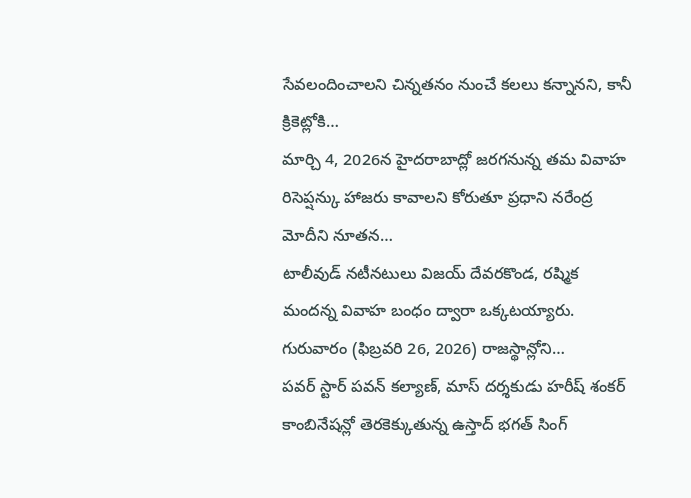సేవలందించాలని చిన్నతనం నుంచే కలలు కన్నానని, కానీ క్రికెట్లోకి…
మార్చి 4, 2026న హైదరాబాద్లో జరగనున్న తమ వివాహ రిసెప్షన్కు హాజరు కావాలని కోరుతూ ప్రధాని నరేంద్ర మోదీని నూతన…
టాలీవుడ్ నటీనటులు విజయ్ దేవరకొండ, రష్మిక మందన్న వివాహ బంధం ద్వారా ఒక్కటయ్యారు. గురువారం (ఫిబ్రవరి 26, 2026) రాజస్థాన్లోని…
పవర్ స్టార్ పవన్ కల్యాణ్, మాస్ దర్శకుడు హరీష్ శంకర్ కాంబినేషన్లో తెరకెక్కుతున్న ఉస్తాద్ భగత్ సింగ్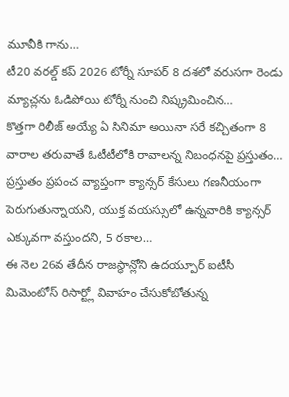మూవీకి గాను…
టీ20 వరల్డ్ కప్ 2026 టోర్నీ సూపర్ 8 దశలో వరుసగా రెండు మ్యాచ్లను ఓడిపోయి టోర్నీ నుంచి నిష్క్రమించిన…
కొత్తగా రిలీజ్ అయ్యే ఏ సినిమా అయినా సరే కచ్చితంగా 8 వారాల తరువాతే ఓటీటీలోకి రావాలన్న నిబంధనపై ప్రస్తుతం…
ప్రస్తుతం ప్రపంచ వ్యాప్తంగా క్యాన్సర్ కేసులు గణనీయంగా పెరుగుతున్నాయని, యుక్త వయస్సులో ఉన్నవారికి క్యాన్సర్ ఎక్కువగా వస్తుందని, 5 రకాల…
ఈ నెల 26వ తేదీన రాజస్థాన్లోని ఉదయ్పూర్ ఐటీసీ మిమెంటోస్ రిసార్ట్లో వివాహం చేసుకోబోతున్న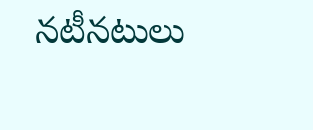నటీనటులు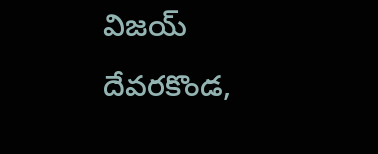విజయ్ దేవరకొండ,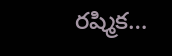రష్మిక…